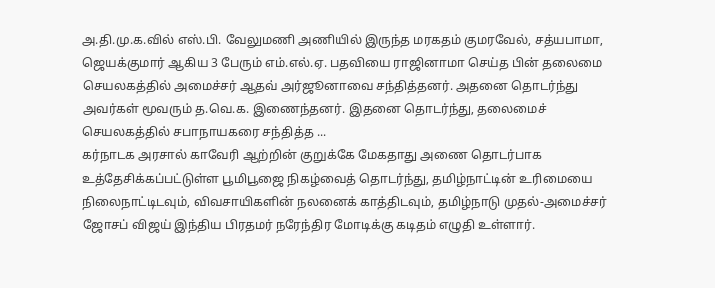அ.தி.மு.க.வில் எஸ்.பி. வேலுமணி அணியில் இருந்த மரகதம் குமரவேல், சத்யபாமா, ஜெயக்குமார் ஆகிய 3 பேரும் எம்.எல்.ஏ. பதவியை ராஜினாமா செய்த பின் தலைமை செயலகத்தில் அமைச்சர் ஆதவ் அர்ஜூனாவை சந்தித்தனர். அதனை தொடர்ந்து அவர்கள் மூவரும் த.வெ.க. இணைந்தனர். இதனை தொடர்ந்து, தலைமைச் செயலகத்தில் சபாநாயகரை சந்தித்த ...
கர்நாடக அரசால் காவேரி ஆற்றின் குறுக்கே மேகதாது அணை தொடர்பாக உத்தேசிக்கப்பட்டுள்ள பூமிபூஜை நிகழ்வைத் தொடர்ந்து, தமிழ்நாட்டின் உரிமையை நிலைநாட்டிடவும், விவசாயிகளின் நலனைக் காத்திடவும், தமிழ்நாடு முதல்-அமைச்சர் ஜோசப் விஜய் இந்திய பிரதமர் நரேந்திர மோடிக்கு கடிதம் எழுதி உள்ளார்.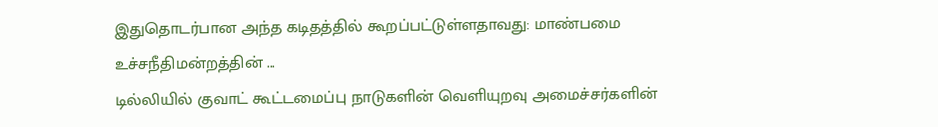இதுதொடர்பான அந்த கடிதத்தில் கூறப்பட்டுள்ளதாவது: மாண்பமை உச்சநீதிமன்றத்தின் ...
டில்லியில் குவாட் கூட்டமைப்பு நாடுகளின் வெளியுறவு அமைச்சர்களின்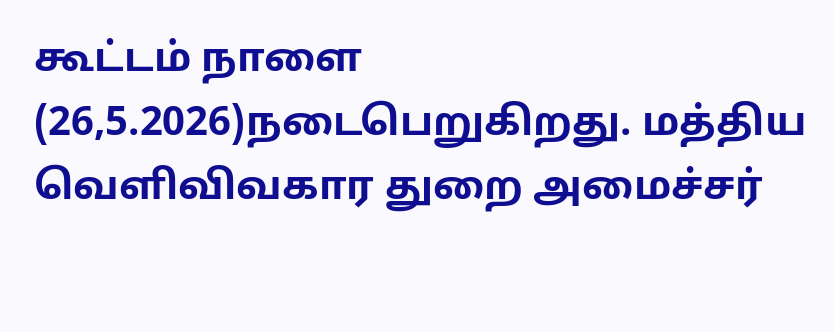கூட்டம் நாளை (26,5.2026)நடைபெறுகிறது. மத்திய வெளிவிவகார துறை அமைச்சர்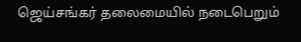ஜெய்சங்கர் தலைமையில் நடைபெறும்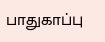பாதுகாப்பு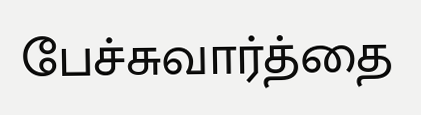பேச்சுவார்த்தை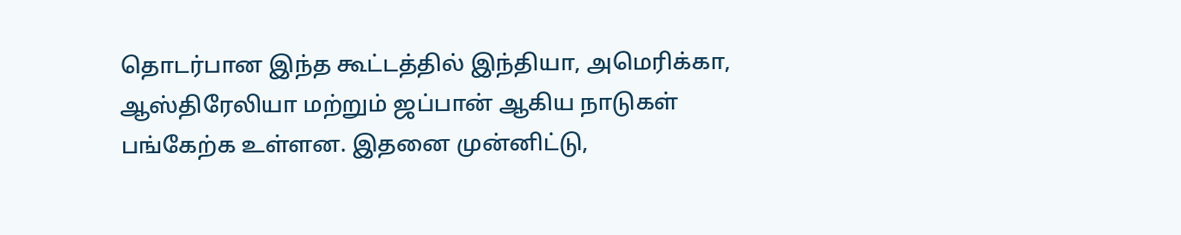தொடர்பான இந்த கூட்டத்தில் இந்தியா, அமெரிக்கா, ஆஸ்திரேலியா மற்றும் ஜப்பான் ஆகிய நாடுகள் பங்கேற்க உள்ளன. இதனை முன்னிட்டு,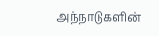அந்நாடுகளின்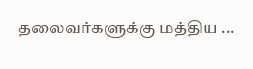தலைவர்களுக்கு மத்திய ...